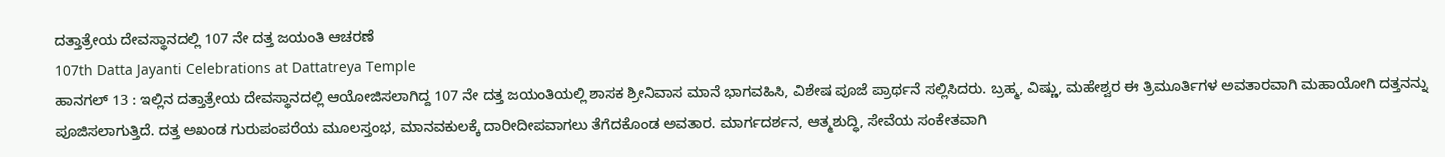ದತ್ತಾತ್ರೇಯ ದೇವಸ್ಥಾನದಲ್ಲಿ 107 ನೇ ದತ್ತ ಜಯಂತಿ ಆಚರಣೆ
107th Datta Jayanti Celebrations at Dattatreya Temple
ಹಾನಗಲ್ 13 : ಇಲ್ಲಿನ ದತ್ತಾತ್ರೇಯ ದೇವಸ್ಥಾನದಲ್ಲಿ ಆಯೋಜಿಸಲಾಗಿದ್ದ 107 ನೇ ದತ್ತ ಜಯಂತಿಯಲ್ಲಿ ಶಾಸಕ ಶ್ರೀನಿವಾಸ ಮಾನೆ ಭಾಗವಹಿಸಿ, ವಿಶೇಷ ಪೂಜೆ ಪ್ರಾರ್ಥನೆ ಸಲ್ಲಿಸಿದರು. ಬ್ರಹ್ಮ, ವಿಷ್ಣು, ಮಹೇಶ್ವರ ಈ ತ್ರಿಮೂರ್ತಿಗಳ ಅವತಾರವಾಗಿ ಮಹಾಯೋಗಿ ದತ್ತನನ್ನು ಪೂಜಿಸಲಾಗುತ್ತಿದೆ. ದತ್ತ ಅಖಂಡ ಗುರುಪಂಪರೆಯ ಮೂಲಸ್ತಂಭ, ಮಾನವಕುಲಕ್ಕೆ ದಾರೀದೀಪವಾಗಲು ತೆಗೆದಕೊಂಡ ಅವತಾರ. ಮಾರ್ಗದರ್ಶನ, ಆತ್ಮಶುದ್ಧಿ, ಸೇವೆಯ ಸಂಕೇತವಾಗಿ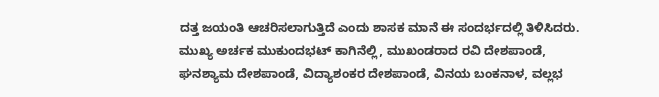ದತ್ತ ಜಯಂತಿ ಆಚರಿಸಲಾಗುತ್ತಿದೆ ಎಂದು ಶಾಸಕ ಮಾನೆ ಈ ಸಂದರ್ಭದಲ್ಲಿ ತಿಳಿಸಿದರು.
ಮುಖ್ಯ ಅರ್ಚಕ ಮುಕುಂದಭಟ್ ಕಾಗಿನೆಲ್ಲಿ, ಮುಖಂಡರಾದ ರವಿ ದೇಶಪಾಂಡೆ, ಘನಶ್ಯಾಮ ದೇಶಪಾಂಡೆ, ವಿದ್ಯಾಶಂಕರ ದೇಶಪಾಂಡೆ, ವಿನಯ ಬಂಕನಾಳ, ವಲ್ಲಭ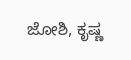ಜೋಶಿ, ಕೃಷ್ಣ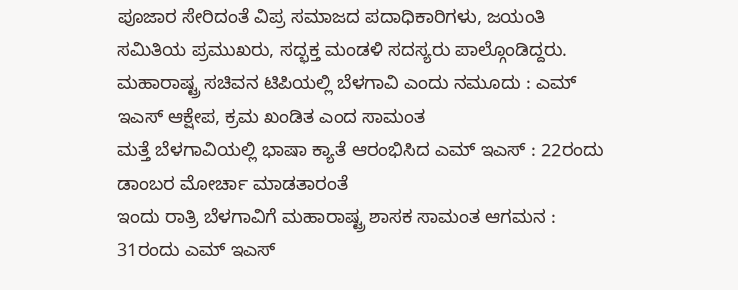ಪೂಜಾರ ಸೇರಿದಂತೆ ವಿಪ್ರ ಸಮಾಜದ ಪದಾಧಿಕಾರಿಗಳು, ಜಯಂತಿ ಸಮಿತಿಯ ಪ್ರಮುಖರು, ಸದ್ಭಕ್ತ ಮಂಡಳಿ ಸದಸ್ಯರು ಪಾಲ್ಗೊಂಡಿದ್ದರು.
ಮಹಾರಾಷ್ಟ್ರ ಸಚಿವನ ಟಿಪಿಯಲ್ಲಿ ಬೆಳಗಾವಿ ಎಂದು ನಮೂದು : ಎಮ್ ಇಎಸ್ ಆಕ್ಷೇಪ, ಕ್ರಮ ಖಂಡಿತ ಎಂದ ಸಾಮಂತ
ಮತ್ತೆ ಬೆಳಗಾವಿಯಲ್ಲಿ ಭಾಷಾ ಕ್ಯಾತೆ ಆರಂಭಿಸಿದ ಎಮ್ ಇಎಸ್ : 22ರಂದು ಡಾಂಬರ ಮೋರ್ಚಾ ಮಾಡತಾರಂತೆ
ಇಂದು ರಾತ್ರಿ ಬೆಳಗಾವಿಗೆ ಮಹಾರಾಷ್ಟ್ರ ಶಾಸಕ ಸಾಮಂತ ಆಗಮನ : 31ರಂದು ಎಮ್ ಇಎಸ್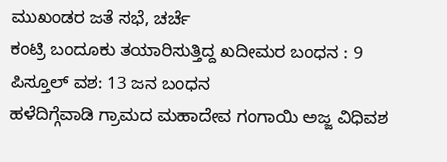ಮುಖಂಡರ ಜತೆ ಸಭೆ, ಚರ್ಚೆ
ಕಂಟ್ರಿ ಬಂದೂಕು ತಯಾರಿಸುತ್ತಿದ್ದ ಖದೀಮರ ಬಂಧನ : 9 ಪಿಸ್ತೂಲ್ ವಶ: 13 ಜನ ಬಂಧನ
ಹಳೆದಿಗ್ಗೆವಾಡಿ ಗ್ರಾಮದ ಮಹಾದೇವ ಗಂಗಾಯಿ ಅಜ್ಜ ವಿಧಿವಶ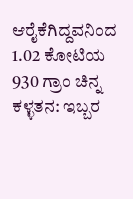ಆರೈಕೆಗಿದ್ದವನಿಂದ 1.02 ಕೋಟಿಯ 930 ಗ್ರಾಂ ಚಿನ್ನ ಕಳ್ಳತನ: ಇಬ್ಬರ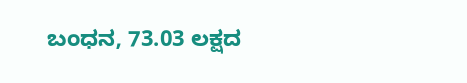ಬಂಧನ, 73.03 ಲಕ್ಷದ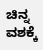ಚಿನ್ನ ವಶಕ್ಕೆ